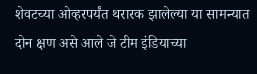शेवटच्या ओव्हरपर्यंत थरारक झालेल्या या सामन्यात दोन क्षण असे आले जे टीम इंडियाच्या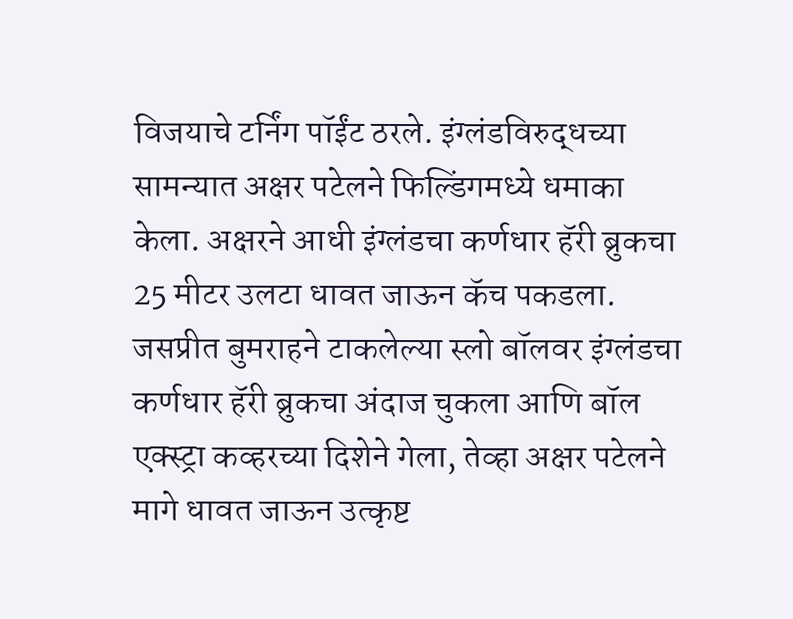विजयाचे टर्निंग पॉईंट ठरले. इंग्लंडविरुद्धच्या सामन्यात अक्षर पटेलने फिल्डिंगमध्ये धमाका केला. अक्षरने आधी इंग्लंडचा कर्णधार हॅरी ब्रुकचा 25 मीटर उलटा धावत जाऊन कॅच पकडला. जसप्रीत बुमराहने टाकलेल्या स्लो बॉलवर इंग्लंडचा कर्णधार हॅरी ब्रुकचा अंदाज चुकला आणि बॉल एक्स्ट्रा कव्हरच्या दिशेने गेला, तेव्हा अक्षर पटेलने मागे धावत जाऊन उत्कृष्ट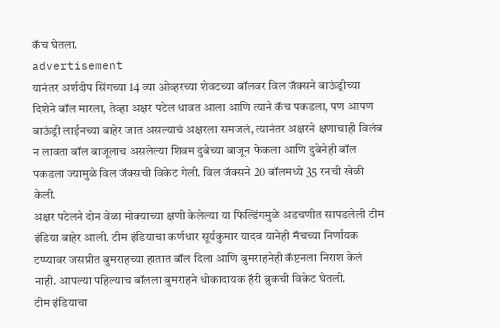कॅच घेतला.
advertisement
यानंतर अर्शदीप सिंगच्या 14 व्या ओव्हरच्या शेवटच्या बॉलवर विल जॅक्सने बाऊंड्रीच्या दिशेने बॉल मारला, तेव्हा अक्षर पटेल धावत आला आणि त्याने कॅच पकडला, पण आपण बाऊंड्री लाईनच्या बाहेर जात असल्याचं अक्षरला समजलं, त्यानंतर अक्षरने क्षणाचाही विलंब न लावता बॉल बाजूलाच असलेल्या शिवम दुबेच्या बाजून फेकला आणि दुबेनेही बॉल पकडला ज्यामुळे विल जॅक्सची विकेट गेली. विल जॅक्सने 20 बॉलमध्ये 35 रनची खेळी केली.
अक्षर पटेलने दोन वेळा मोक्याच्या क्षणी केलेल्या या फिल्डिंगमुळे अडचणीत सापडलेली टीम इंडिया बाहेर आली. टीम इंडियाचा कर्णधार सूर्यकुमार यादव यानेही मॅचच्या निर्णायक टप्प्यावर जसप्रीत बुमराहच्या हातात बॉल दिला आणि बुमराहनेही कॅप्टनला निराश केलं नाही. आपल्या पहिल्याच बॉलला बुमराहने धोकादायक हॅरी ब्रुकची विकेट घेतली.
टीम इंडियाचा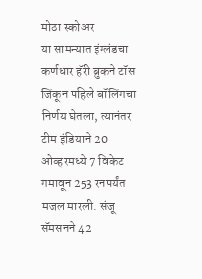मोठा स्कोअर
या सामन्यात इंग्लंडचा कर्णधार हॅरी ब्रुकने टॉस जिंकून पहिले बॉलिंगचा निर्णय घेतला, त्यानंतर टीम इंडियाने 20 ओव्हरमध्ये 7 विकेट गमावून 253 रनपर्यंत मजल मारली. संजू सॅमसनने 42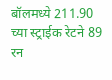बॉलमध्ये 211.90 च्या स्ट्राईक रेटने 89 रन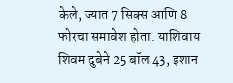केले, ज्यात 7 सिक्स आणि 8 फोरचा समावेश होता. याशिवाय शिवम दुबेने 25 बॉल 43, इशान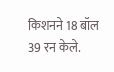किशनने 18 बॉल 39 रन केले.